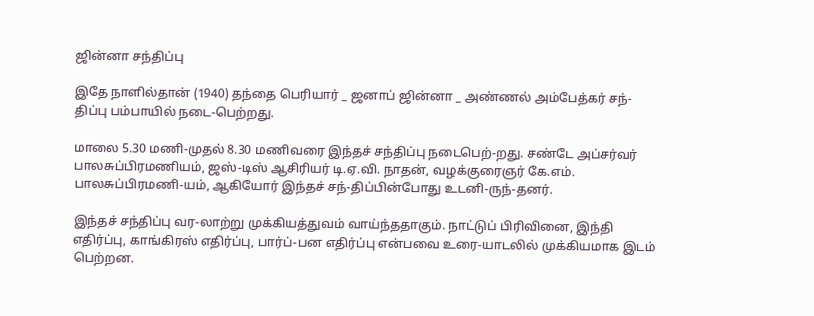ஜின்னா சந்திப்பு

இதே நாளில்தான் (1940) தந்தை பெரியார் _ ஜனாப் ஜின்னா _ அண்ணல் அம்பேத்கர் சந்-திப்பு பம்பாயில் நடை-பெற்றது.

மாலை 5.30 மணி-முதல் 8.30 மணிவரை இந்தச் சந்திப்பு நடைபெற்-றது. சண்டே அப்சர்வர் பாலசுப்பிரமணியம், ஜஸ்-டிஸ் ஆசிரியர் டி.ஏ.வி. நாதன், வழக்குரைஞர் கே.எம். பாலசுப்பிரமணி-யம், ஆகியோர் இந்தச் சந்-திப்பின்போது உடனி-ருந்-தனர்.

இந்தச் சந்திப்பு வர-லாற்று முக்கியத்துவம் வாய்ந்ததாகும். நாட்டுப் பிரிவினை, இந்தி எதிர்ப்பு, காங்கிரஸ் எதிர்ப்பு, பார்ப்-பன எதிர்ப்பு என்பவை உரை-யாடலில் முக்கியமாக இடம் பெற்றன.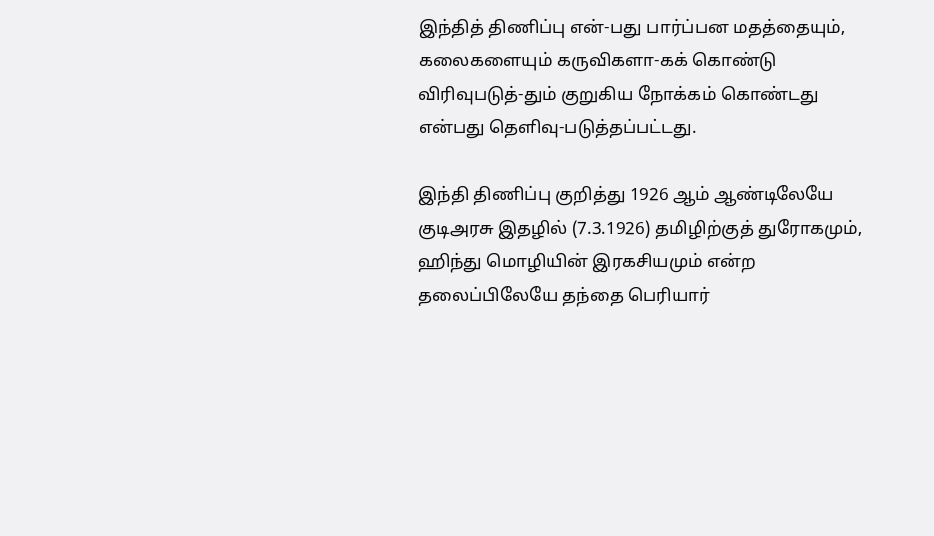இந்தித் திணிப்பு என்-பது பார்ப்பன மதத்தையும், கலைகளையும் கருவிகளா-கக் கொண்டு விரிவுபடுத்-தும் குறுகிய நோக்கம் கொண்டது என்பது தெளிவு-படுத்தப்பட்டது.

இந்தி திணிப்பு குறித்து 1926 ஆம் ஆண்டிலேயே குடிஅரசு இதழில் (7.3.1926) தமிழிற்குத் துரோகமும், ஹிந்து மொழியின் இரகசியமும் என்ற தலைப்பிலேயே தந்தை பெரியார்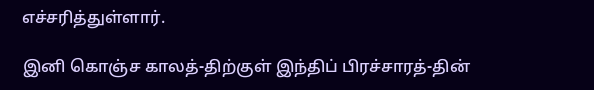எச்சரித்துள்ளார்.

இனி கொஞ்ச காலத்-திற்குள் இந்திப் பிரச்சாரத்-தின்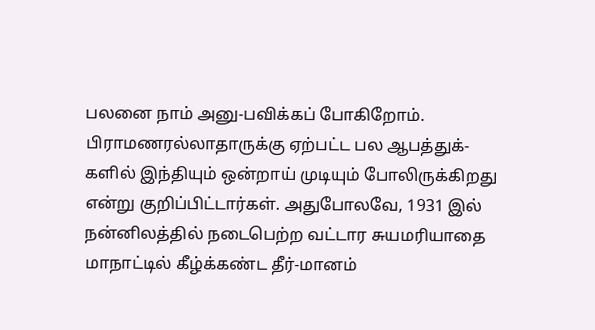பலனை நாம் அனு-பவிக்கப் போகிறோம். பிராமணரல்லாதாருக்கு ஏற்பட்ட பல ஆபத்துக்-களில் இந்தியும் ஒன்றாய் முடியும் போலிருக்கிறது என்று குறிப்பிட்டார்கள். அதுபோலவே, 1931 இல் நன்னிலத்தில் நடைபெற்ற வட்டார சுயமரியாதை மாநாட்டில் கீழ்க்கண்ட தீர்-மானம்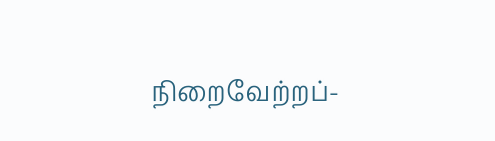நிறைவேற்றப்-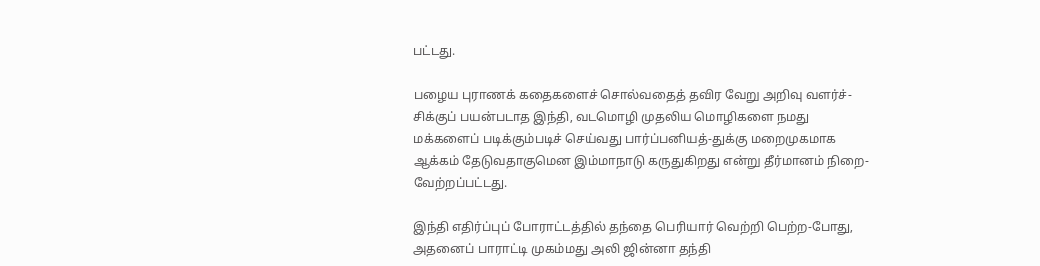பட்டது.

பழைய புராணக் கதைகளைச் சொல்வதைத் தவிர வேறு அறிவு வளர்ச்-சிக்குப் பயன்படாத இந்தி, வடமொழி முதலிய மொழிகளை நமது மக்களைப் படிக்கும்படிச் செய்வது பார்ப்பனியத்-துக்கு மறைமுகமாக ஆக்கம் தேடுவதாகுமென இம்மாநாடு கருதுகிறது என்று தீர்மானம் நிறை-வேற்றப்பட்டது.

இந்தி எதிர்ப்புப் போராட்டத்தில் தந்தை பெரியார் வெற்றி பெற்ற-போது, அதனைப் பாராட்டி முகம்மது அலி ஜின்னா தந்தி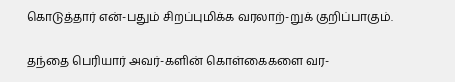கொடுத்தார் என்-பதும் சிறப்புமிக்க வரலாற்-றுக் குறிப்பாகும்.

தந்தை பெரியார் அவர்-களின் கொள்கைகளை வர-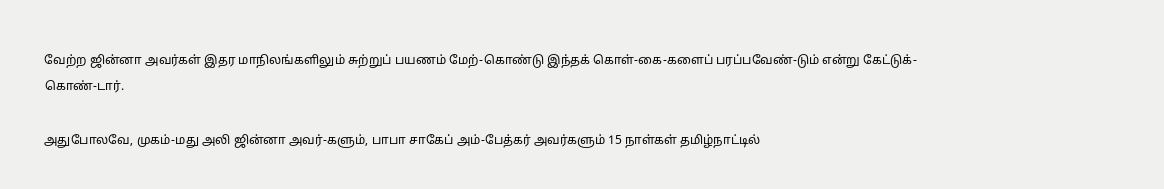வேற்ற ஜின்னா அவர்கள் இதர மாநிலங்களிலும் சுற்றுப் பயணம் மேற்-கொண்டு இந்தக் கொள்-கை-களைப் பரப்பவேண்-டும் என்று கேட்டுக்-கொண்-டார்.

அதுபோலவே, முகம்-மது அலி ஜின்னா அவர்-களும், பாபா சாகேப் அம்-பேத்கர் அவர்களும் 15 நாள்கள் தமிழ்நாட்டில்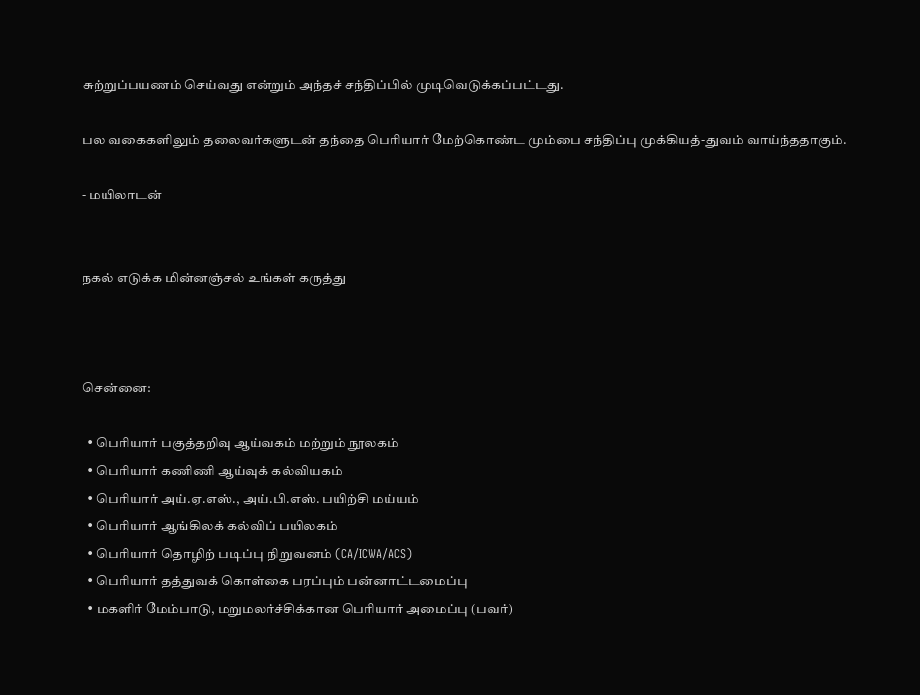சுற்றுப்பயணம் செய்வது என்றும் அந்தச் சந்திப்பில் முடிவெடுக்கப்பட்டது.

பல வகைகளிலும் தலைவர்களுடன் தந்தை பெரியார் மேற்கொண்ட மும்பை சந்திப்பு முக்கியத்-துவம் வாய்ந்ததாகும்.

- மயிலாடன்


நகல் எடுக்க மின்னஞ்சல் உங்கள் கருத்து



சென்னை:

  • பெரியார் பகுத்தறிவு ஆய்வகம் மற்றும் நூலகம்
  • பெரியார் கணிணி ஆய்வுக் கல்வியகம்
  • பெரியார் அய்.ஏ.எஸ்., அய்.பி.எஸ். பயிற்சி மய்யம்
  • பெரியார் ஆங்கிலக் கல்விப் பயிலகம்
  • பெரியார் தொழிற் படிப்பு நிறுவனம் (CA/ICWA/ACS)
  • பெரியார் தத்துவக் கொள்கை பரப்பும் பன்னாட்டமைப்பு
  • மகளிர் மேம்பாடு, மறுமலர்ச்சிக்கான பெரியார் அமைப்பு (பவர்)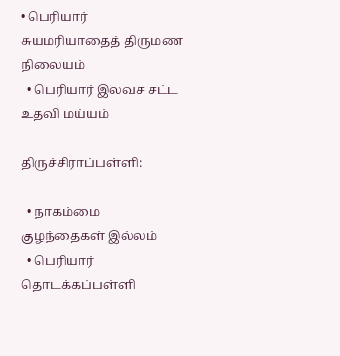• பெரியார் சுயமரியாதைத் திருமண நிலையம்
  • பெரியார் இலவச சட்ட உதவி மய்யம்

திருச்சிராப்பள்ளி:

  • நாகம்மை குழந்தைகள் இல்லம்
  • பெரியார் தொடக்கப்பள்ளி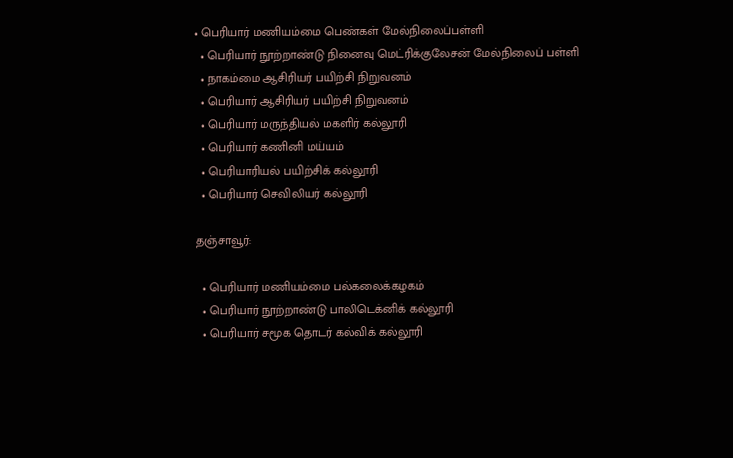• பெரியார் மணியம்மை பெண்கள் மேல்நிலைப்பள்ளி
  • பெரியார் நூற்றாண்டு நினைவு மெட்ரிக்குலேசன் மேல்நிலைப் பள்ளி
  • நாகம்மை ஆசிரியர் பயிற்சி நிறுவனம்
  • பெரியார் ஆசிரியர் பயிற்சி நிறுவனம்
  • பெரியார் மருந்தியல் மகளிர் கல்லூரி
  • பெரியார் கணினி மய்யம்
  • பெரியாரியல் பயிற்சிக் கல்லூரி
  • பெரியார் செவிலியர் கல்லூரி

தஞ்சாவூர்:

  • பெரியார் மணியம்மை பல்கலைக்கழகம்
  • பெரியார் நூற்றாண்டு பாலிடெக்னிக் கல்லூரி
  • பெரியார் சமூக தொடர் கல்விக் கல்லூரி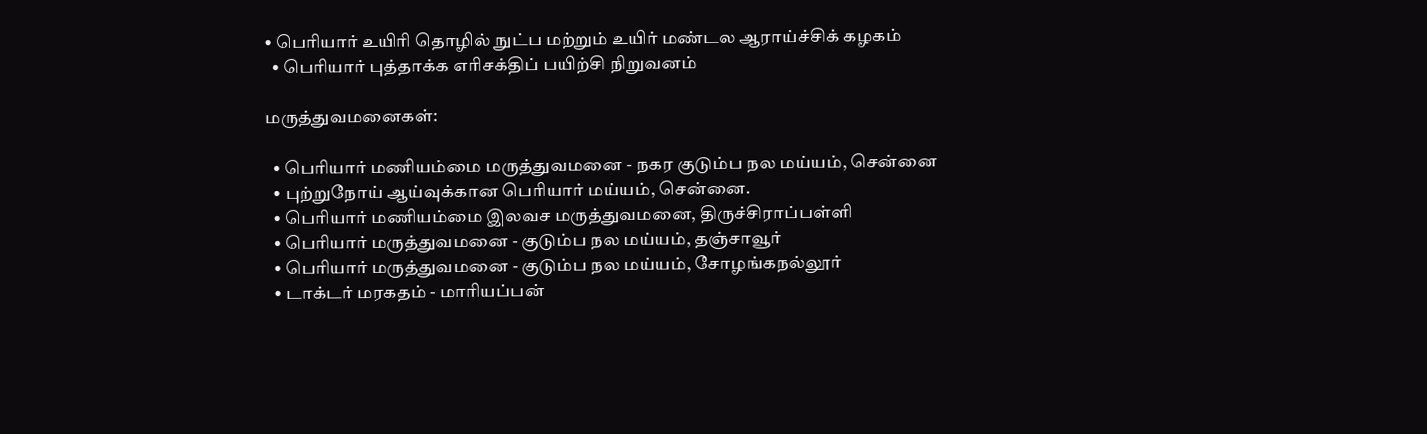• பெரியார் உயிரி தொழில் நுட்ப மற்றும் உயிர் மண்டல ஆராய்ச்சிக் கழகம்
  • பெரியார் புத்தாக்க எரிசக்திப் பயிற்சி நிறுவனம்

மருத்துவமனைகள்:

  • பெரியார் மணியம்மை மருத்துவமனை - நகர குடும்ப நல மய்யம், சென்னை
  • புற்றுநோய் ஆய்வுக்கான பெரியார் மய்யம், சென்னை.
  • பெரியார் மணியம்மை இலவச மருத்துவமனை, திருச்சிராப்பள்ளி
  • பெரியார் மருத்துவமனை - குடும்ப நல மய்யம், தஞ்சாவூர்
  • பெரியார் மருத்துவமனை - குடும்ப நல மய்யம், சோழங்கநல்லூர்
  • டாக்டர் மரகதம் - மாரியப்பன்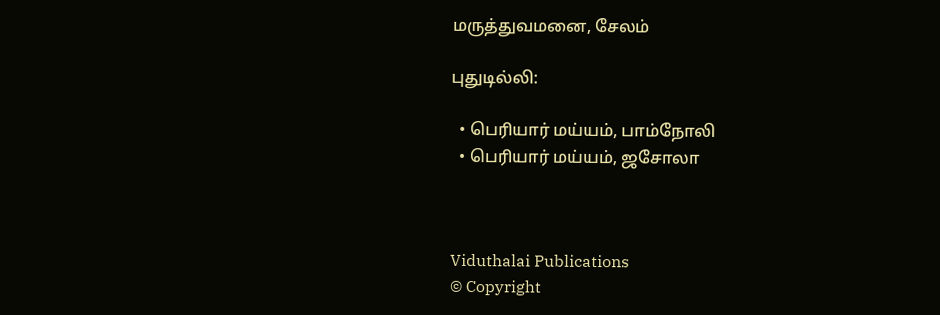மருத்துவமனை, சேலம்

புதுடில்லி:

  • பெரியார் மய்யம், பாம்நோலி
  • பெரியார் மய்யம், ஜசோலா



Viduthalai Publications
© Copyright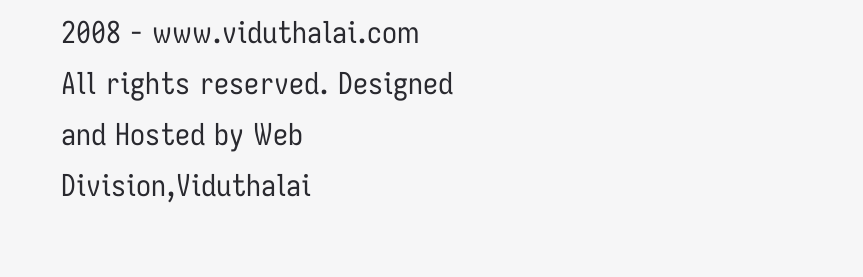2008 - www.viduthalai.com All rights reserved. Designed and Hosted by Web Division,Viduthalai